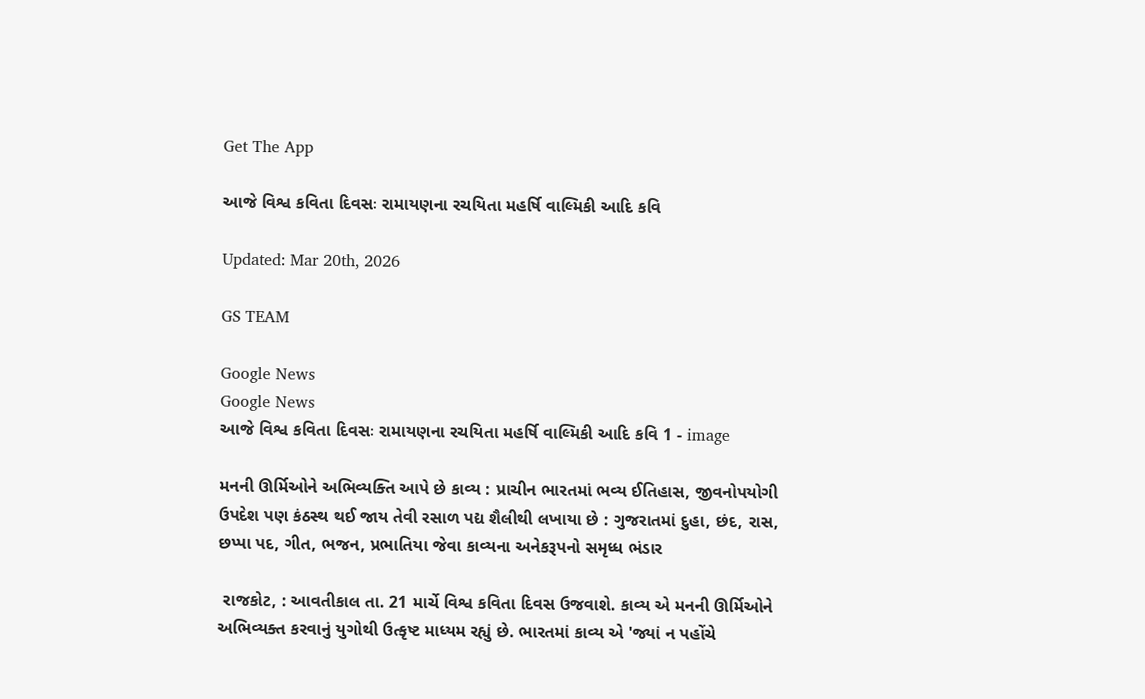Get The App

આજે વિશ્વ કવિતા દિવસઃ રામાયણના રચયિતા મહર્ષિ વાલ્મિકી આદિ કવિ

Updated: Mar 20th, 2026

GS TEAM

Google News
Google News
આજે વિશ્વ કવિતા દિવસઃ રામાયણના રચયિતા મહર્ષિ વાલ્મિકી આદિ કવિ 1 - image

મનની ઊર્મિઓને અભિવ્યક્તિ આપે છે કાવ્ય : પ્રાચીન ભારતમાં ભવ્ય ઈતિહાસ, જીવનોપયોગી ઉપદેશ પણ કંઠસ્થ થઈ જાય તેવી રસાળ પદ્ય શૈલીથી લખાયા છે : ગુજરાતમાં દુહા, છંદ, રાસ, છપ્પા પદ, ગીત, ભજન, પ્રભાતિયા જેવા કાવ્યના અનેકરૂપનો સમૃધ્ધ ભંડાર

 રાજકોટ, : આવતીકાલ તા. 21 માર્ચે વિશ્વ કવિતા દિવસ ઉજવાશે. કાવ્ય એ મનની ઊર્મિઓને અભિવ્યક્ત કરવાનું યુગોથી ઉત્કૃષ્ટ માધ્યમ રહ્યું છે. ભારતમાં કાવ્ય એ 'જ્યાં ન પહોંચે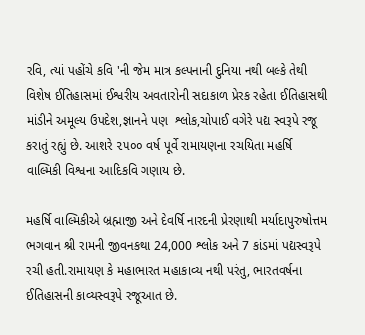રવિ, ત્યાં પહોંચે કવિ 'ની જેમ માત્ર કલ્પનાની દુનિયા નથી બલ્કે તેથી વિશેષ ઈતિહાસમાં ઈશ્વરીય અવતારોની સદાકાળ પ્રેરક રહેતા ઈતિહાસથી માંડીને અમૂલ્ય ઉપદેશ,જ્ઞાનને પણ  શ્લોક,ચોપાઈ વગેરે પદ્ય સ્વરૂપે રજૂ કરાતું રહ્યું છે. આશરે ૨૫૦૦ વર્ષ પૂર્વે રામાયણના રચયિતા મહર્ષિ વાલ્મિકી વિશ્વના આદિકવિ ગણાય છે.

મહર્ષિ વાલ્મિકીએ બ્રહ્માજી અને દેવર્ષિ નારદની પ્રેરણાથી મર્યાદાપુરુષોત્તમ ભગવાન શ્રી રામની જીવનકથા 24,000 શ્લોક અને 7 કાંડમાં પદ્યસ્વરૂપે રચી હતી.રામાયણ કે મહાભારત મહાકાવ્ય નથી પરંતુ, ભારતવર્ષના ઈતિહાસની કાવ્યસ્વરૂપે રજૂઆત છે.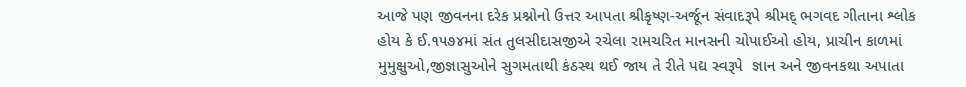આજે પણ જીવનના દરેક પ્રશ્નોનો ઉત્તર આપતા શ્રીકૃષ્ણ-અર્જૂન સંવાદરૂપે શ્રીમદ્ ભગવદ ગીતાના શ્લોક હોય કે ઈ.૧૫૭૪માં સંત તુલસીદાસજીએ રચેલા રામચરિત માનસની ચોપાઈઓ હોય, પ્રાચીન કાળમાં મુમુક્ષુઓ,જીજ્ઞાસુઓને સુગમતાથી કંઠસ્થ થઈ જાય તે રીતે પદ્ય સ્વરૂપે  જ્ઞાન અને જીવનકથા અપાતા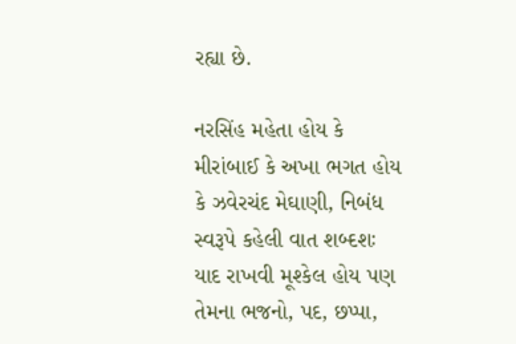રહ્યા છે.

નરસિંહ મહેતા હોય કે મીરાંબાઈ કે અખા ભગત હોય કે ઝવેરચંદ મેઘાણી, નિબંધ સ્વરૂપે કહેલી વાત શબ્દશઃ યાદ રાખવી મૂશ્કેલ હોય પણ તેમના ભજનો, પદ, છપ્પા,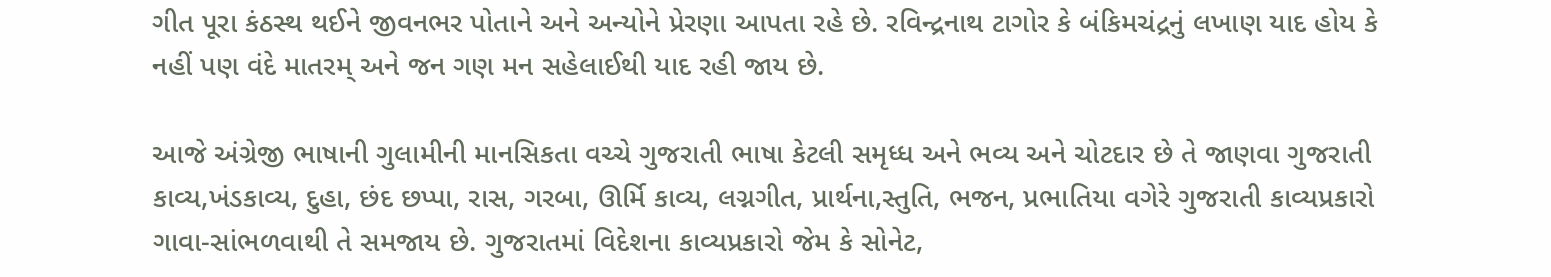ગીત પૂરા કંઠસ્થ થઈને જીવનભર પોતાને અને અન્યોને પ્રેરણા આપતા રહે છે. રવિન્દ્રનાથ ટાગોર કે બંકિમચંદ્રનું લખાણ યાદ હોય કે નહીં પણ વંદે માતરમ્ અને જન ગણ મન સહેલાઈથી યાદ રહી જાય છે.

આજે અંગ્રેજી ભાષાની ગુલામીની માનસિકતા વચ્ચે ગુજરાતી ભાષા કેટલી સમૃધ્ધ અને ભવ્ય અને ચોટદાર છે તે જાણવા ગુજરાતી કાવ્ય,ખંડકાવ્ય, દુહા, છંદ છપ્પા, રાસ, ગરબા, ઊર્મિ કાવ્ય, લગ્નગીત, પ્રાર્થના,સ્તુતિ, ભજન, પ્રભાતિયા વગેરે ગુજરાતી કાવ્યપ્રકારો ગાવા-સાંભળવાથી તે સમજાય છે. ગુજરાતમાં વિદેશના કાવ્યપ્રકારો જેમ કે સોનેટ,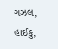ગઝલ, હાઈકુ,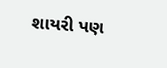શાયરી પણ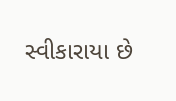સ્વીકારાયા છે